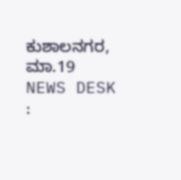ಕುಶಾಲನಗರ, ಮಾ.19 NEWS DESK :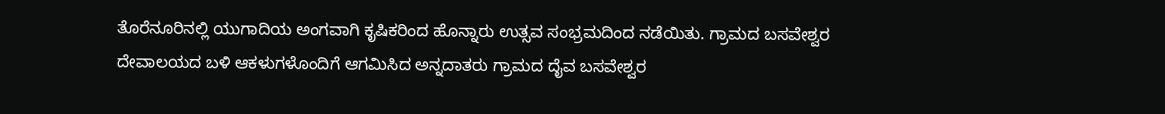ತೊರೆನೂರಿನಲ್ಲಿ ಯುಗಾದಿಯ ಅಂಗವಾಗಿ ಕೃಷಿಕರಿಂದ ಹೊನ್ನಾರು ಉತ್ಸವ ಸಂಭ್ರಮದಿಂದ ನಡೆಯಿತು. ಗ್ರಾಮದ ಬಸವೇಶ್ವರ ದೇವಾಲಯದ ಬಳಿ ಆಕಳುಗಳೊಂದಿಗೆ ಆಗಮಿಸಿದ ಅನ್ನದಾತರು ಗ್ರಾಮದ ದೈವ ಬಸವೇಶ್ವರ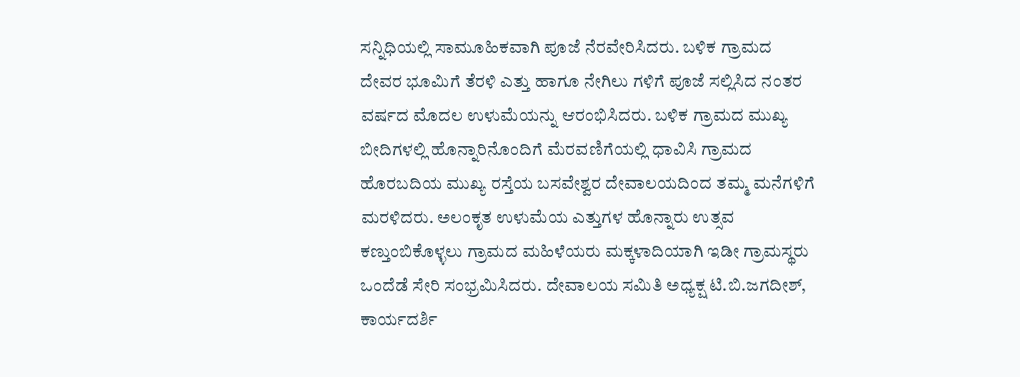ಸನ್ನಿಧಿಯಲ್ಲಿ ಸಾಮೂಹಿಕವಾಗಿ ಪೂಜೆ ನೆರವೇರಿಸಿದರು. ಬಳಿಕ ಗ್ರಾಮದ ದೇವರ ಭೂಮಿಗೆ ತೆರಳಿ ಎತ್ತು ಹಾಗೂ ನೇಗಿಲು ಗಳಿಗೆ ಪೂಜೆ ಸಲ್ಲಿಸಿದ ನಂತರ ವರ್ಷದ ಮೊದಲ ಉಳುಮೆಯನ್ನು ಆರಂಭಿಸಿದರು. ಬಳಿಕ ಗ್ರಾಮದ ಮುಖ್ಯ ಬೀದಿಗಳಲ್ಲಿ ಹೊನ್ನಾರಿನೊಂದಿಗೆ ಮೆರವಣಿಗೆಯಲ್ಲಿ ಧಾವಿಸಿ ಗ್ರಾಮದ ಹೊರಬದಿಯ ಮುಖ್ಯ ರಸ್ತೆಯ ಬಸವೇಶ್ವರ ದೇವಾಲಯದಿಂದ ತಮ್ಮ ಮನೆಗಳಿಗೆ ಮರಳಿದರು. ಅಲಂಕೃತ ಉಳುಮೆಯ ಎತ್ತುಗಳ ಹೊನ್ನಾರು ಉತ್ಸವ ಕಣ್ತುಂಬಿಕೊಳ್ಳಲು ಗ್ರಾಮದ ಮಹಿಳೆಯರು ಮಕ್ಕಳಾದಿಯಾಗಿ ಇಡೀ ಗ್ರಾಮಸ್ಥರು ಒಂದೆಡೆ ಸೇರಿ ಸಂಭ್ರಮಿಸಿದರು. ದೇವಾಲಯ ಸಮಿತಿ ಅಧ್ಯಕ್ಷ ಟಿ.ಬಿ.ಜಗದೀಶ್, ಕಾರ್ಯದರ್ಶಿ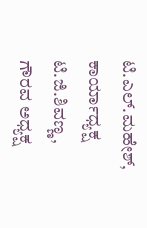ಟಿ.ಎಲ್.ಮಹೇಶ್, ಕಾರ್ಯಾಧ್ಯಕ್ಷ ಟಿ.ಜಿ.ಶಿವಣ್ಣ, ಗೌರವ ಅಧ್ಯಕ್ಷ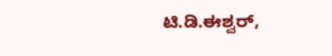ಟಿ.ಡಿ.ಈಶ್ವರ್,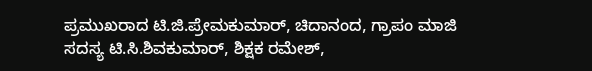ಪ್ರಮುಖರಾದ ಟಿ.ಜಿ.ಪ್ರೇಮಕುಮಾರ್, ಚಿದಾನಂದ, ಗ್ರಾಪಂ ಮಾಜಿ ಸದಸ್ಯ ಟಿ.ಸಿ.ಶಿವಕುಮಾರ್, ಶಿಕ್ಷಕ ರಮೇಶ್,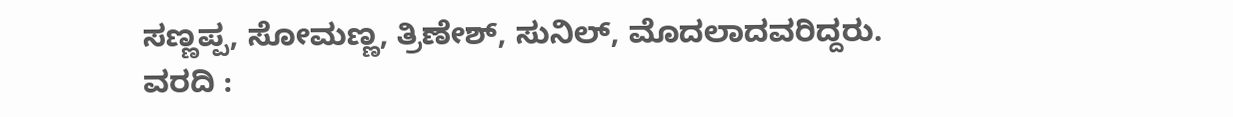ಸಣ್ಣಪ್ಪ, ಸೋಮಣ್ಣ, ತ್ರಿಣೇಶ್, ಸುನಿಲ್, ಮೊದಲಾದವರಿದ್ದರು.
ವರದಿ :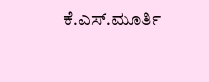ಕೆ.ಎಸ್.ಮೂರ್ತಿ